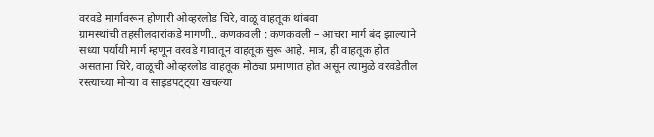वरवडे मार्गावरून होणारी ओव्हरलोड चिरे, वाळू वाहतूक थांबवा
ग्रामस्थांची तहसीलदारांकडे मागणी.. कणकवली : कणकवली – आचरा मार्ग बंद झाल्याने सध्या पर्यायी मार्ग म्हणून वरवडे गावातून वाहतूक सुरू आहे. मात्र, ही वाहतूक होत असताना चिरे, वाळूची ओव्हरलोड वाहतूक मोठ्या प्रमाणात होत असून त्यामुळे वरवडेतील रस्त्याच्या मोऱ्या व साइडपट्ट्या खचल्या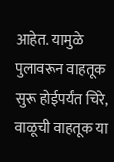आहेत. यामुळे पुलावरून वाहतूक सुरू होईपर्यंत चिरे, वाळूची वाहतूक या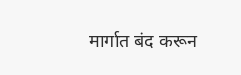मार्गात बंद करून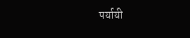पर्यायी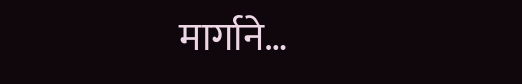मार्गाने…